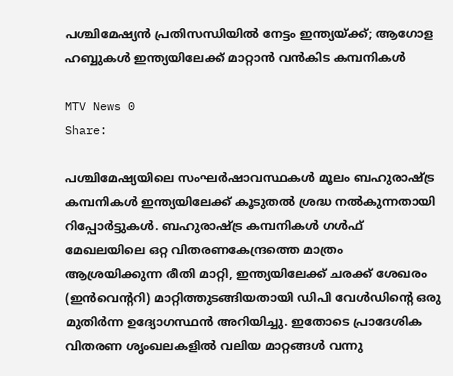പശ്ചിമേഷ്യന്‍ പ്രതിസന്ധിയില്‍ നേട്ടം ഇന്ത്യയ്ക്ക്; ആഗോള ഹബ്ബുകള്‍ ഇന്ത്യയിലേക്ക് മാറ്റാന്‍ വന്‍കിട കമ്പനികള്‍

MTV News 0
Share:

പശ്ചിമേഷ്യയിലെ സംഘര്‍ഷാവസ്ഥകള്‍ മൂലം ബഹുരാഷ്ട്ര കമ്പനികള്‍ ഇന്ത്യയിലേക്ക് കൂടുതല്‍ ശ്രദ്ധ നല്‍കുന്നതായി റിപ്പോര്‍ട്ടുകള്‍. ബഹുരാഷ്ട്ര കമ്പനികള്‍ ഗള്‍ഫ് മേഖലയിലെ ഒറ്റ വിതരണകേന്ദ്രത്തെ മാത്രം ആശ്രയിക്കുന്ന രീതി മാറ്റി, ഇന്ത്യയിലേക്ക് ചരക്ക് ശേഖരം (ഇന്‍വെന്ററി) മാറ്റിത്തുടങ്ങിയതായി ഡിപി വേള്‍ഡിന്റെ ഒരു മുതിര്‍ന്ന ഉദ്യോഗസ്ഥന്‍ അറിയിച്ചു. ഇതോടെ പ്രാദേശിക വിതരണ ശൃംഖലകളില്‍ വലിയ മാറ്റങ്ങള്‍ വന്നു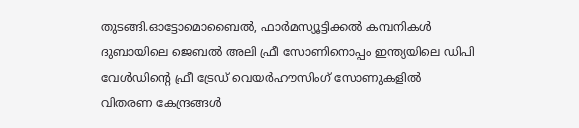തുടങ്ങി.ഓട്ടോമൊബൈല്‍, ഫാര്‍മസ്യൂട്ടിക്കല്‍ കമ്പനികള്‍ ദുബായിലെ ജെബല്‍ അലി ഫ്രീ സോണിനൊപ്പം ഇന്ത്യയിലെ ഡിപി വേള്‍ഡിന്റെ ഫ്രീ ട്രേഡ് വെയര്‍ഹൗസിംഗ് സോണുകളില്‍ വിതരണ കേന്ദ്രങ്ങള്‍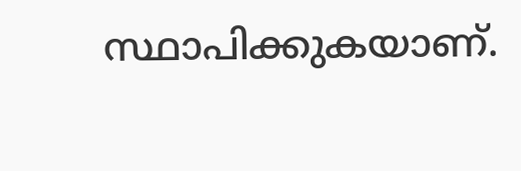സ്ഥാപിക്കുകയാണ്.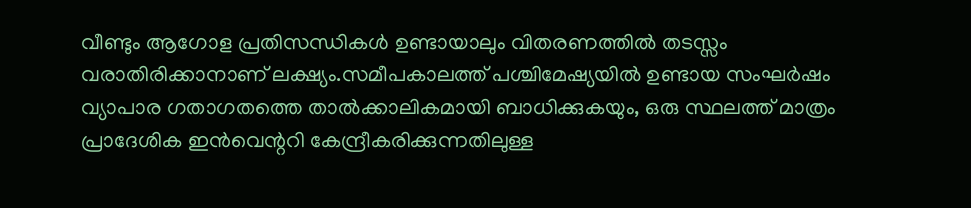വീണ്ടും ആഗോള പ്രതിസന്ധികള്‍ ഉണ്ടായാലും വിതരണത്തില്‍ തടസ്സം വരാതിരിക്കാനാണ് ലക്ഷ്യം.സമീപകാലത്ത് പശ്ചിമേഷ്യയില്‍ ഉണ്ടായ സംഘര്‍ഷം വ്യാപാര ഗതാഗതത്തെ താല്‍ക്കാലികമായി ബാധിക്കുകയും, ഒരു സ്ഥലത്ത് മാത്രം പ്രാദേശിക ഇന്‍വെന്ററി കേന്ദ്രീകരിക്കുന്നതിലുള്ള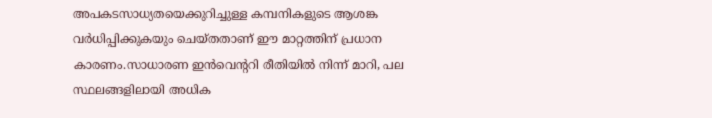അപകടസാധ്യതയെക്കുറിച്ചുള്ള കമ്പനികളുടെ ആശങ്ക വര്‍ധിപ്പിക്കുകയും ചെയ്തതാണ് ഈ മാറ്റത്തിന് പ്രധാന കാരണം.സാധാരണ ഇന്‍വെന്ററി രീതിയില്‍ നിന്ന് മാറി, പല സ്ഥലങ്ങളിലായി അധിക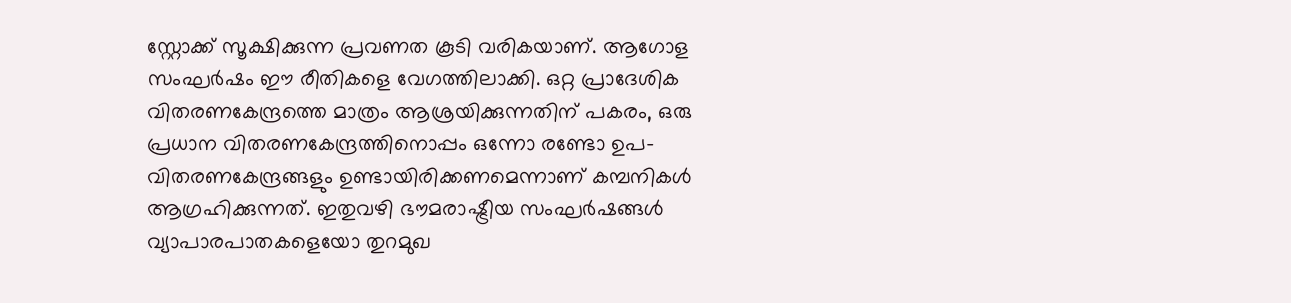സ്റ്റോക്ക് സൂക്ഷിക്കുന്ന പ്രവണത കൂടി വരികയാണ്. ആഗോള സംഘര്‍ഷം ഈ രീതികളെ വേഗത്തിലാക്കി. ഒറ്റ പ്രാദേശിക വിതരണകേന്ദ്രത്തെ മാത്രം ആശ്രയിക്കുന്നതിന് പകരം, ഒരു പ്രധാന വിതരണകേന്ദ്രത്തിനൊപ്പം ഒന്നോ രണ്ടോ ഉപ-വിതരണകേന്ദ്രങ്ങളും ഉണ്ടായിരിക്കണമെന്നാണ് കമ്പനികള്‍ ആഗ്രഹിക്കുന്നത്. ഇതുവഴി ഭൗമരാഷ്ട്രീയ സംഘര്‍ഷങ്ങള്‍ വ്യാപാരപാതകളെയോ തുറമുഖ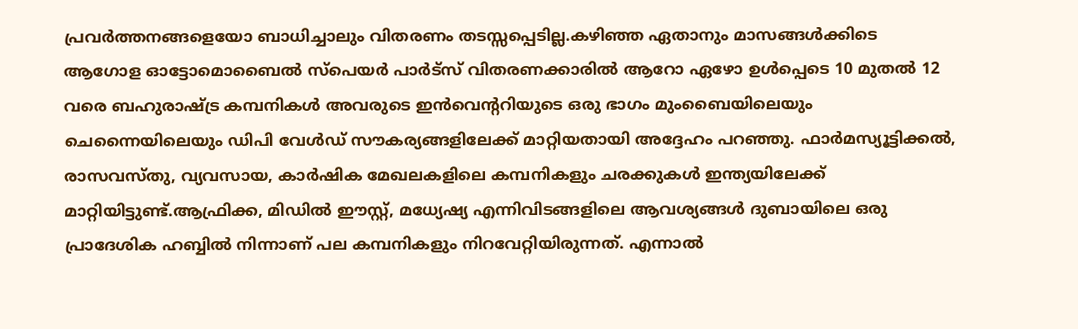പ്രവര്‍ത്തനങ്ങളെയോ ബാധിച്ചാലും വിതരണം തടസ്സപ്പെടില്ല.കഴിഞ്ഞ ഏതാനും മാസങ്ങള്‍ക്കിടെ ആഗോള ഓട്ടോമൊബൈല്‍ സ്‌പെയര്‍ പാര്‍ട്‌സ് വിതരണക്കാരില്‍ ആറോ ഏഴോ ഉള്‍പ്പെടെ 10 മുതല്‍ 12 വരെ ബഹുരാഷ്ട്ര കമ്പനികള്‍ അവരുടെ ഇന്‍വെന്ററിയുടെ ഒരു ഭാഗം മുംബൈയിലെയും ചെന്നൈയിലെയും ഡിപി വേള്‍ഡ് സൗകര്യങ്ങളിലേക്ക് മാറ്റിയതായി അദ്ദേഹം പറഞ്ഞു. ഫാര്‍മസ്യൂട്ടിക്കല്‍, രാസവസ്തു, വ്യവസായ, കാര്‍ഷിക മേഖലകളിലെ കമ്പനികളും ചരക്കുകള്‍ ഇന്ത്യയിലേക്ക് മാറ്റിയിട്ടുണ്ട്.ആഫ്രിക്ക, മിഡില്‍ ഈസ്റ്റ്, മധ്യേഷ്യ എന്നിവിടങ്ങളിലെ ആവശ്യങ്ങള്‍ ദുബായിലെ ഒരു പ്രാദേശിക ഹബ്ബില്‍ നിന്നാണ് പല കമ്പനികളും നിറവേറ്റിയിരുന്നത്. എന്നാല്‍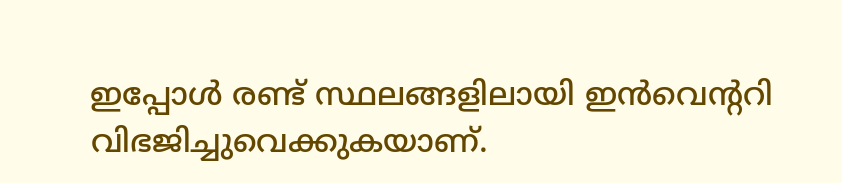ഇപ്പോള്‍ രണ്ട് സ്ഥലങ്ങളിലായി ഇന്‍വെന്ററി വിഭജിച്ചുവെക്കുകയാണ്.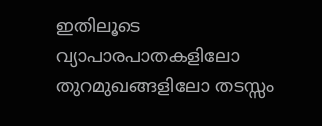ഇതിലൂടെ വ്യാപാരപാതകളിലോ തുറമുഖങ്ങളിലോ തടസ്സം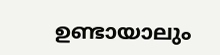ഉണ്ടായാലും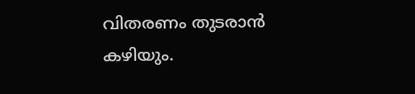വിതരണം തുടരാന്‍ കഴിയും.